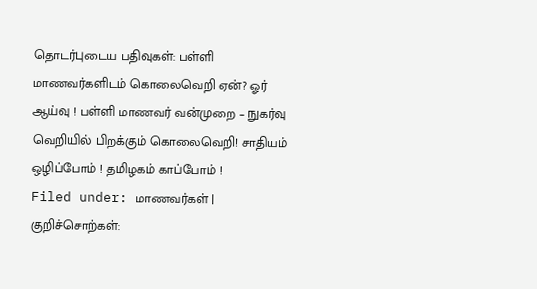தொடர்புடைய பதிவுகள்: பள்ளி மாணவர்களிடம் கொலைவெறி ஏன்? ஓர் ஆய்வு ! பள்ளி மாணவர் வன்முறை – நுகர்வு வெறியில் பிறக்கும் கொலைவெறி! சாதியம் ஒழிப்போம் ! தமிழகம் காப்போம் !
Filed under: மாணவர்கள் | குறிச்சொற்கள்: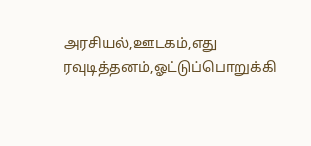அரசியல்,ஊடகம்,எது ரவுடித்தனம்,ஓட்டுப்பொறுக்கி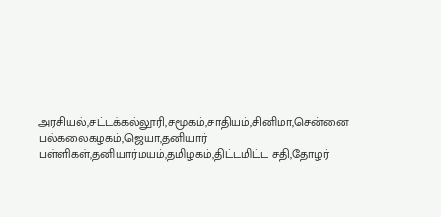அரசியல்,சட்டக்கல்லூரி,சமூகம்,சாதியம்,சினிமா,சென்னை பல்கலைகழகம்,ஜெயா,தனியார் பள்ளிகள்,தனியார்மயம்,தமிழகம்,திட்டமிட்ட சதி,தோழர்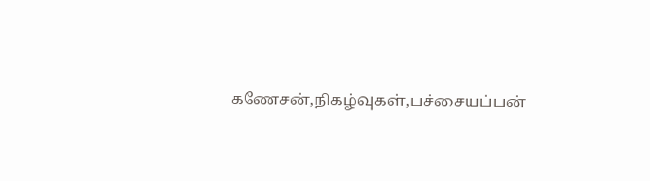கணேசன்,நிகழ்வுகள்,பச்சையப்பன்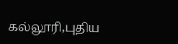கல்லூரி,புதிய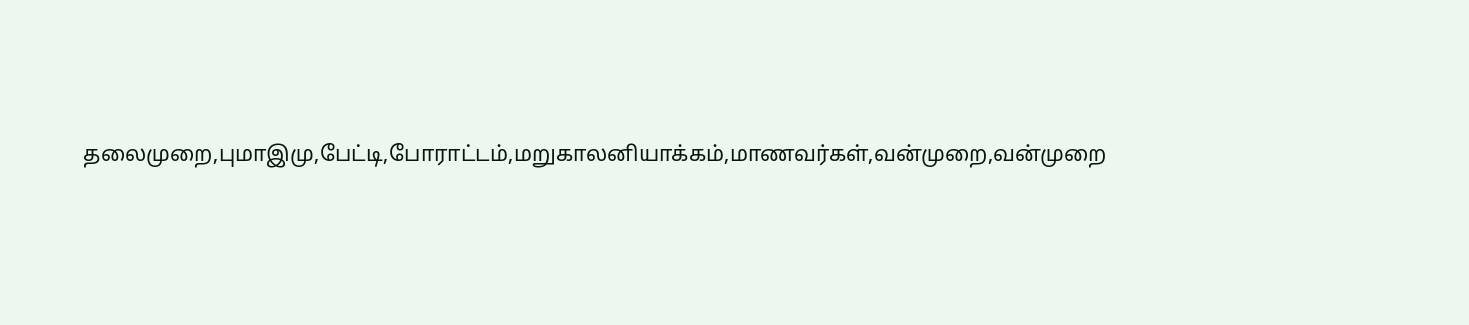தலைமுறை,புமாஇமு,பேட்டி,போராட்டம்,மறுகாலனியாக்கம்,மாணவர்கள்,வன்முறை,வன்முறை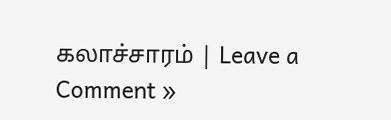கலாச்சாரம் | Leave a Comment »